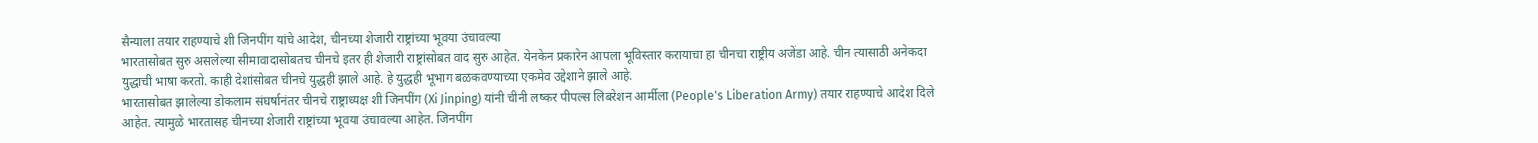सैन्याला तयार राहण्याचे शी जिनपींग यांचे आदेश, चीनच्या शेजारी राष्ट्रांच्या भूवया उंचावल्या
भारतासोबत सुरु असलेल्या सीमावादासोबतच चीनचे इतर ही शेजारी राष्ट्रांसोबत वाद सुरु आहेत. येनकेन प्रकारेन आपला भूविस्तार करायाचा हा चीनचा राष्ट्रीय अजेंडा आहे. चीन त्यासाठी अनेकदा युद्धाची भाषा करतो. काही देशांसोबत चीनचे युद्धही झाले आहे. हे युद्धही भूभाग बळकवण्याच्या एकमेव उद्देशाने झाले आहे.
भारतासोबत झालेल्या डोकलाम संघर्षानंतर चीनचे राष्ट्राध्यक्ष शी जिनपींग (Xi Jinping) यांनी चीनी लष्कर पीपल्स लिबरेशन आर्मीला (People's Liberation Army) तयार राहण्याचे आदेश दिले आहेत. त्यामुळे भारतासह चीनच्या शेजारी राष्ट्रांच्या भूवया उंचावल्या आहेत. जिनपींग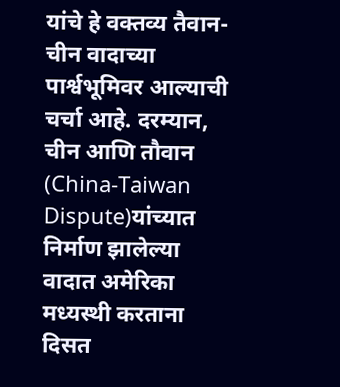यांचे हे वक्तव्य तैवान-चीन वादाच्या पार्श्वभूमिवर आल्याची चर्चा आहे. दरम्यान, चीन आणि तौवान (China-Taiwan Dispute)यांच्यात निर्माण झालेल्या वादात अमेरिका मध्यस्थी करताना दिसत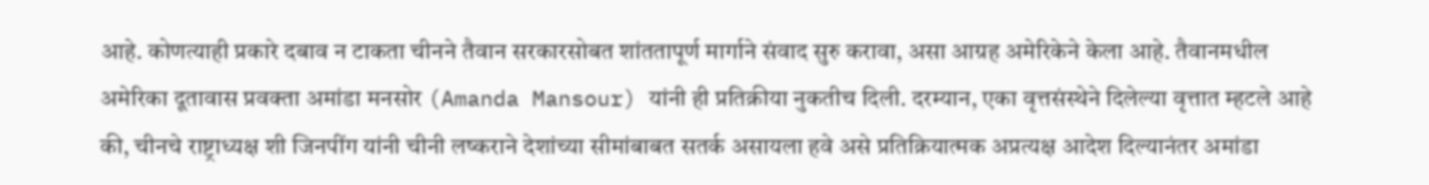आहे. कोणत्याही प्रकारे दबाव न टाकता चीनने तैवान सरकारसोबत शांततापूर्ण मार्गाने संवाद सुरु करावा, असा आग्रह अमेरिकेने केला आहे. तैवानमधील अमेरिका दूतावास प्रवक्ता अमांडा मनसोर (Amanda Mansour) यांनी ही प्रतिक्रीया नुकतीच दिली. दरम्यान, एका वृत्तसंस्थेने दिलेल्या वृत्तात म्हटले आहे की, चीनचे राष्ट्राध्यक्ष शी जिनपींग यांनी चीनी लष्कराने देशांच्या सीमांबाबत सतर्क असायला हवे असे प्रतिक्रियात्मक अप्रत्यक्ष आदेश दिल्यानंतर अमांडा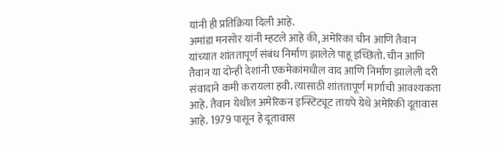यांनी ही प्रतिक्रिया दिली आहे.
अमांडा मनसोर यांनी म्हटले आहे की, अमेरिका चीन आणि तैवान यांच्यात शांततापूर्ण संबंध निर्माण झालेले पाहू इच्छितो. चीन आणि तैवान या दोन्ही देशांनी एकमेकांमधील वाद आणि निर्माण झालेली दरी संवादाने कमी करायला हवी. त्यासाठी शांततापूर्ण मार्गाची आवश्यकता आहे. तैवान येथील अमेरिकन इन्स्टिट्यूट तायपे येथे अमेरिकी दूतावास आहे. 1979 पासून हे दूतावास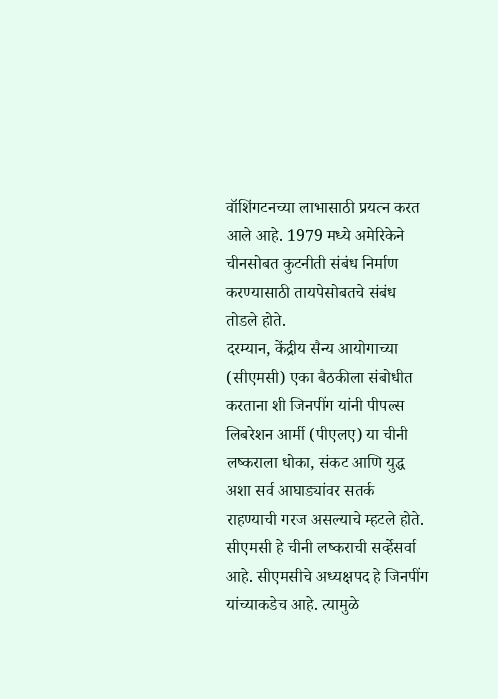वॉशिंगटनच्या लाभासाठी प्रयत्न करत आले आहे. 1979 मध्ये अमेरिकेने चीनसोबत कुटनीती संबंध निर्माण करण्यासाठी तायपेसोबतचे संबंध तोडले होते.
दरम्यान, केंद्रीय सैन्य आयोगाच्या (सीएमसी) एका बैठकीला संबोधीत करताना शी जिनपींग यांनी पीपल्स लिबरेशन आर्मी (पीएलए) या चीनी लष्कराला धोका, संकट आणि युद्ध अशा सर्व आघाड्यांवर सतर्क राहण्याची गरज असल्याचे म्हटले होते. सीएमसी हे चीनी लष्कराची सर्व्हेसर्वा आहे. सीएमसीचे अध्यक्षपद हे जिनपींग यांच्याकडेच आहे. त्यामुळे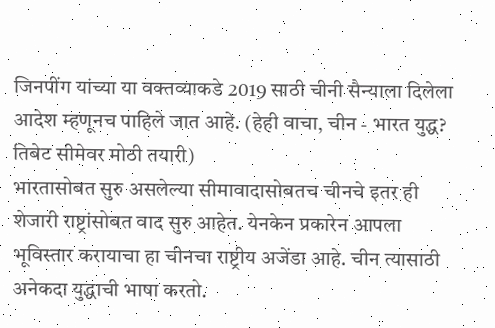जिनपींग यांच्या या वक्तव्याकडे 2019 साठी चीनी सैन्याला दिलेला आदेश म्हणूनच पाहिले जात आहे. (हेही वाचा, चीन - भारत युद्ध? तिबेट सीमेवर मोठी तयारी)
भारतासोबत सुरु असलेल्या सीमावादासोबतच चीनचे इतर ही शेजारी राष्ट्रांसोबत वाद सुरु आहेत. येनकेन प्रकारेन आपला भूविस्तार करायाचा हा चीनचा राष्ट्रीय अजेंडा आहे. चीन त्यासाठी अनेकदा युद्धाची भाषा करतो.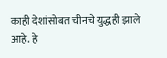काही देशांसोबत चीनचे युद्धही झाले आहे. हे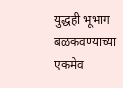युद्धही भूभाग बळकवण्याच्या एकमेव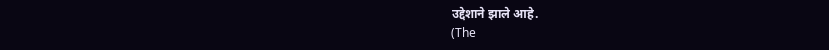उद्देशाने झाले आहे.
(The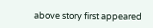above story first appeared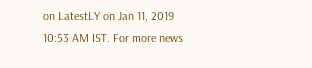on LatestLY on Jan 11, 2019 10:53 AM IST. For more news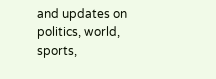and updates on politics, world, sports,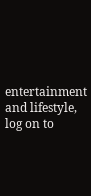entertainment and lifestyle, log on to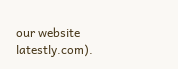our website latestly.com).